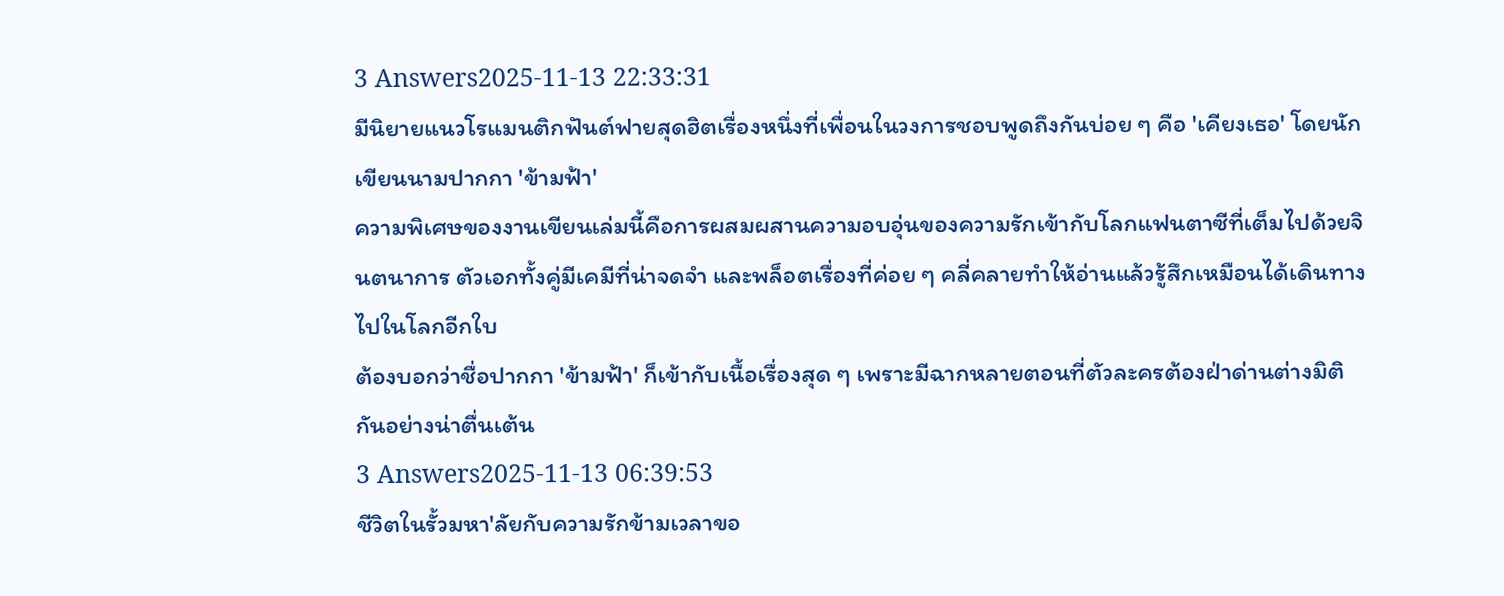3 Answers2025-11-13 22:33:31
มีนิยายแนวโรแมนติกฟันต์ฟายสุดฮิตเรื่องหนึ่งที่เพื่อนในวงการชอบพูดถึงกันบ่อย ๆ คือ 'เคียงเธอ' โดยนักเขียนนามปากกา 'ข้ามฟ้า'
ความพิเศษของงานเขียนเล่มนี้คือการผสมผสานความอบอุ่นของความรักเข้ากับโลกแฟนตาซีที่เต็มไปด้วยจินตนาการ ตัวเอกทั้งคู่มีเคมีที่น่าจดจำ และพล็อตเรื่องที่ค่อย ๆ คลี่คลายทำให้อ่านแล้วรู้สึกเหมือนได้เดินทางไปในโลกอีกใบ
ต้องบอกว่าชื่อปากกา 'ข้ามฟ้า' ก็เข้ากับเนื้อเรื่องสุด ๆ เพราะมีฉากหลายตอนที่ตัวละครต้องฝ่าด่านต่างมิติกันอย่างน่าตื่นเต้น
3 Answers2025-11-13 06:39:53
ชีวิตในรั้วมหา'ลัยกับความรักข้ามเวลาขอ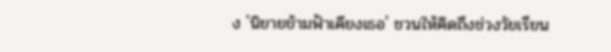ง 'นิยายข้ามฟ้าเคียงเธอ' ชวนให้คิดถึงช่วงวัยเรียน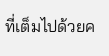ที่เต็มไปด้วยค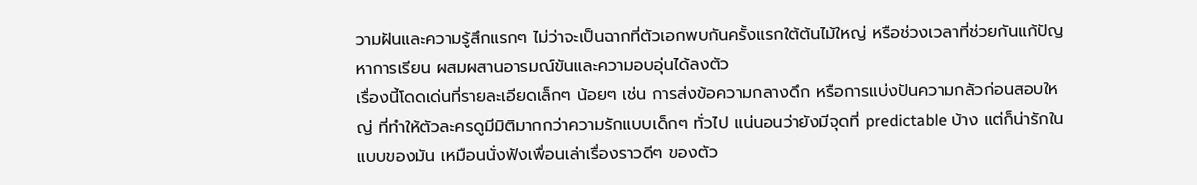วามฝันและความรู้สึกแรกๆ ไม่ว่าจะเป็นฉากที่ตัวเอกพบกันครั้งแรกใต้ต้นไม้ใหญ่ หรือช่วงเวลาที่ช่วยกันแก้ปัญหาการเรียน ผสมผสานอารมณ์ขันและความอบอุ่นได้ลงตัว
เรื่องนี้โดดเด่นที่รายละเอียดเล็กๆ น้อยๆ เช่น การส่งข้อความกลางดึก หรือการแบ่งปันความกลัวก่อนสอบใหญ่ ที่ทำให้ตัวละครดูมีมิติมากกว่าความรักแบบเด็กๆ ทั่วไป แน่นอนว่ายังมีจุดที่ predictable บ้าง แต่ก็น่ารักในแบบของมัน เหมือนนั่งฟังเพื่อนเล่าเรื่องราวดีๆ ของตัว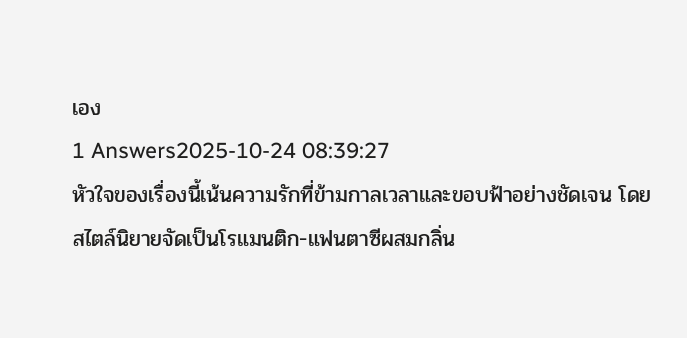เอง
1 Answers2025-10-24 08:39:27
หัวใจของเรื่องนี้เน้นความรักที่ข้ามกาลเวลาและขอบฟ้าอย่างชัดเจน โดยสไตล์นิยายจัดเป็นโรแมนติก-แฟนตาซีผสมกลิ่น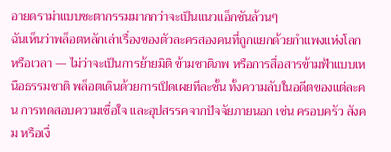อายดราม่าแบบชะตากรรมมากกว่าจะเป็นแนวแอ็กชันล้วนๆ
ฉันเห็นว่าพล็อตหลักเล่าเรื่องของตัวละครสองคนที่ถูกแยกด้วยกำแพงแห่งโลกหรือเวลา — ไม่ว่าจะเป็นการย้ายมิติ ข้ามชาติภพ หรือการสื่อสารข้ามฟ้าแบบเหนือธรรมชาติ พล็อตเดินด้วยการเปิดเผยทีละชั้น ทั้งความลับในอดีตของแต่ละคน การทดสอบความเชื่อใจ และอุปสรรคจากปัจจัยภายนอก เช่น ครอบครัว สังคม หรือเงื่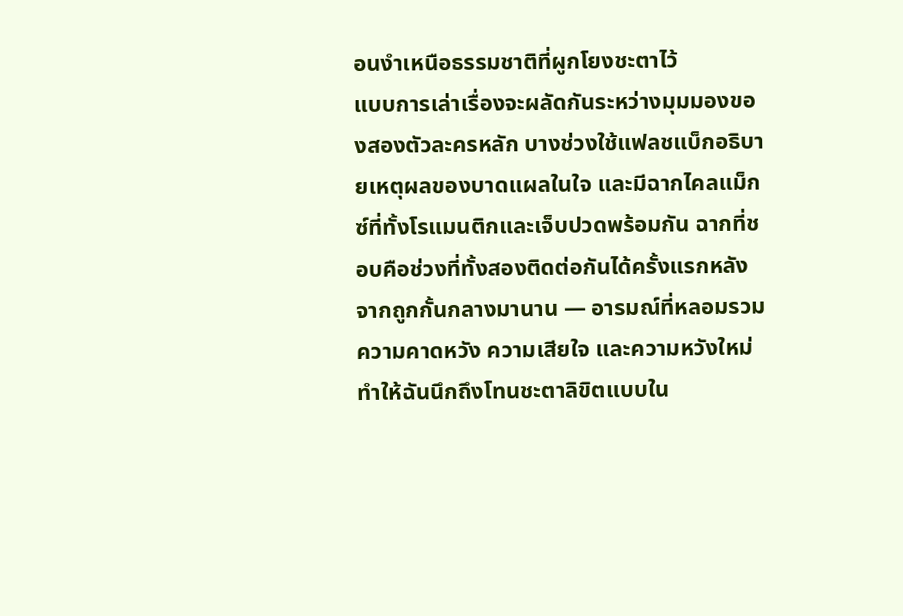อนงำเหนือธรรมชาติที่ผูกโยงชะตาไว้
แบบการเล่าเรื่องจะผลัดกันระหว่างมุมมองของสองตัวละครหลัก บางช่วงใช้แฟลชแบ็กอธิบายเหตุผลของบาดแผลในใจ และมีฉากไคลแม็กซ์ที่ทั้งโรแมนติกและเจ็บปวดพร้อมกัน ฉากที่ชอบคือช่วงที่ทั้งสองติดต่อกันได้ครั้งแรกหลังจากถูกกั้นกลางมานาน — อารมณ์ที่หลอมรวมความคาดหวัง ความเสียใจ และความหวังใหม่ ทำให้ฉันนึกถึงโทนชะตาลิขิตแบบใน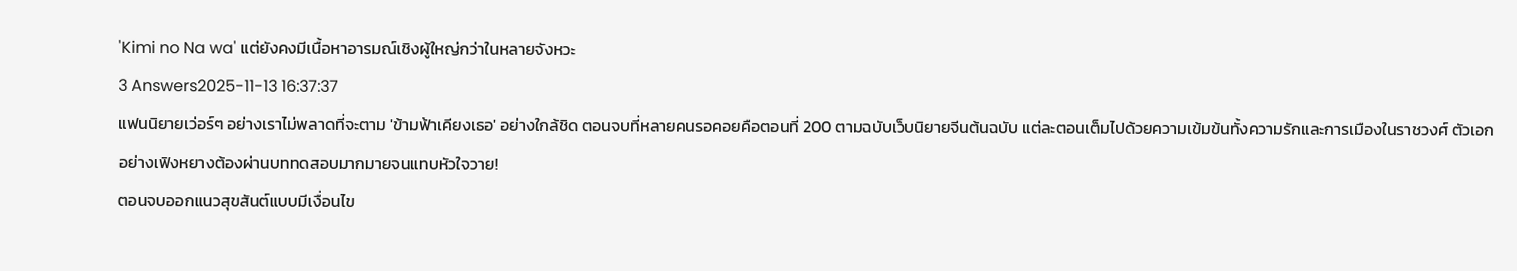'Kimi no Na wa' แต่ยังคงมีเนื้อหาอารมณ์เชิงผู้ใหญ่กว่าในหลายจังหวะ
3 Answers2025-11-13 16:37:37
แฟนนิยายเว่อร์ๆ อย่างเราไม่พลาดที่จะตาม 'ข้ามฟ้าเคียงเธอ' อย่างใกล้ชิด ตอนจบที่หลายคนรอคอยคือตอนที่ 200 ตามฉบับเว็บนิยายจีนต้นฉบับ แต่ละตอนเต็มไปด้วยความเข้มข้นทั้งความรักและการเมืองในราชวงศ์ ตัวเอกอย่างเฟิงหยางต้องผ่านบททดสอบมากมายจนแทบหัวใจวาย!
ตอนจบออกแนวสุขสันต์แบบมีเงื่อนไข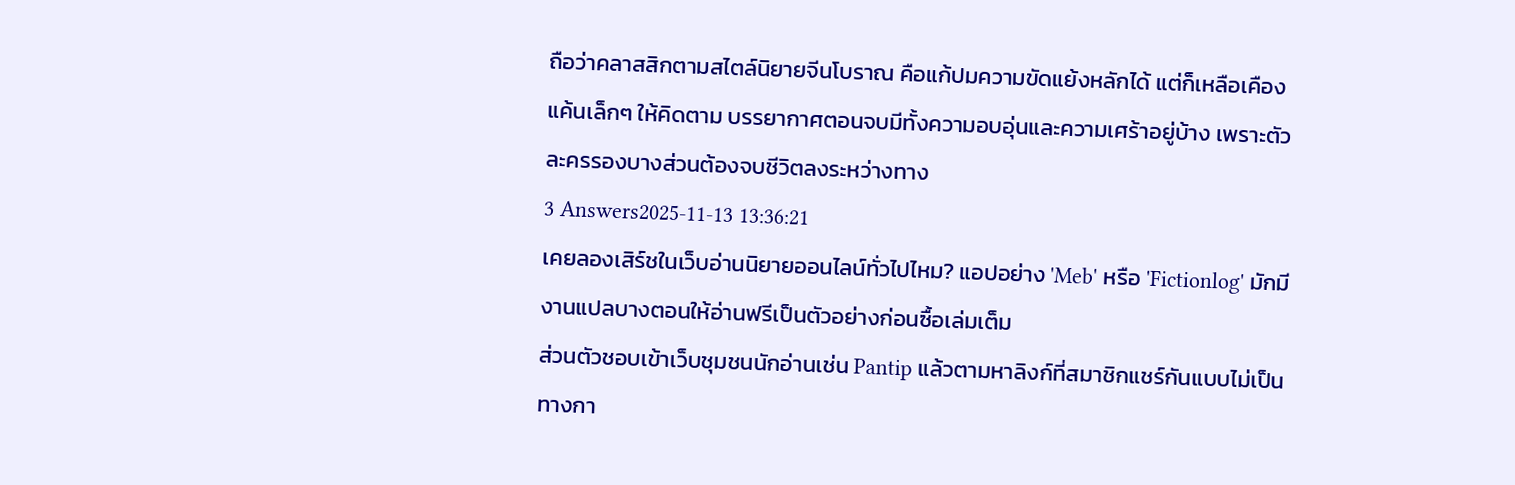ถือว่าคลาสสิกตามสไตล์นิยายจีนโบราณ คือแก้ปมความขัดแย้งหลักได้ แต่ก็เหลือเคืองแค้นเล็กๆ ให้คิดตาม บรรยากาศตอนจบมีทั้งความอบอุ่นและความเศร้าอยู่บ้าง เพราะตัวละครรองบางส่วนต้องจบชีวิตลงระหว่างทาง
3 Answers2025-11-13 13:36:21
เคยลองเสิร์ชในเว็บอ่านนิยายออนไลน์ทั่วไปไหม? แอปอย่าง 'Meb' หรือ 'Fictionlog' มักมีงานแปลบางตอนให้อ่านฟรีเป็นตัวอย่างก่อนซื้อเล่มเต็ม
ส่วนตัวชอบเข้าเว็บชุมชนนักอ่านเช่น Pantip แล้วตามหาลิงก์ที่สมาชิกแชร์กันแบบไม่เป็นทางกา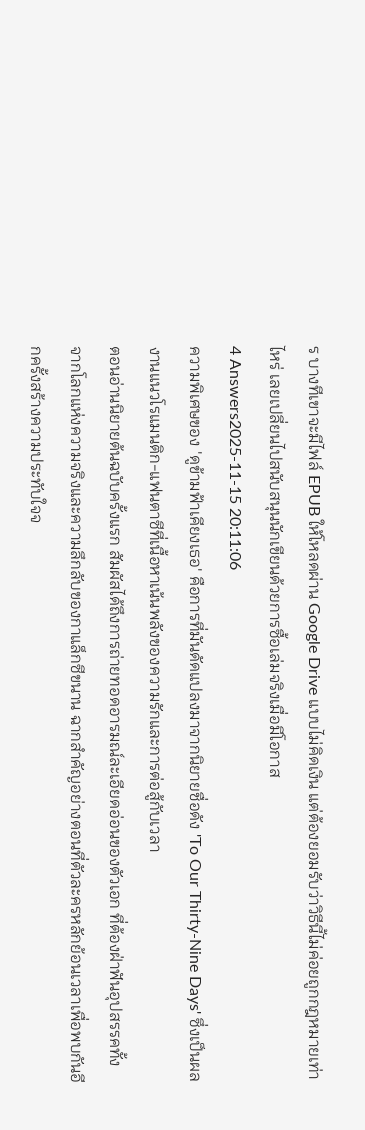ร บางทีเขาจะมีไฟล์ EPUB ให้โหลดผ่าน Google Drive แบบไม่คิดเงิน แต่ต้องยอมรับว่าวิธีนี้ไม่ค่อยถูกกฎหมายเท่าไหร่ เลยเปลี่ยนไปสนับสนุนนักเขียนด้วยการซื้อเล่มจริงเมื่อมีโอกาส
4 Answers2025-11-15 20:11:06
ความพิเศษของ 'ดูข้ามฟ้าเคียงเธอ' คือการที่มันดัดแปลงมาจากนิยายชื่อดัง 'To Our Thirty-Nine Days' ซึ่งเป็นผลงานแนวโรแมนติก-แฟนตาซีที่เนื้อหาเน้นพลังของความรักและการต่อสู้กับเวลา
ตอนอ่านนิยายต้นฉบับครั้งแรก สัมผัสได้ถึงการถ่ายทอดอารมณ์ละเอียดอ่อนของตัวเอก ที่ต้องฝ่าฟันอุปสรรคทั้งจากโลกแห่งความจริงและความลึกลับของกาแล็กซีขนาน ฉากสำคัญอย่างตอนที่ตัวละครหลักย้อนเวลาเพื่อพบกันอีกครั้งสร้างความประทับใจจ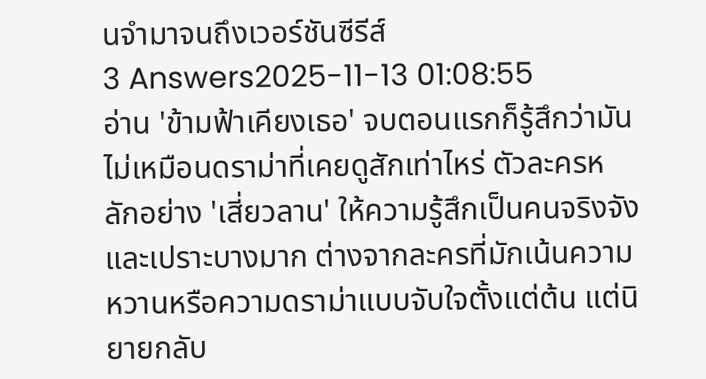นจำมาจนถึงเวอร์ชันซีรีส์
3 Answers2025-11-13 01:08:55
อ่าน 'ข้ามฟ้าเคียงเธอ' จบตอนแรกก็รู้สึกว่ามันไม่เหมือนดราม่าที่เคยดูสักเท่าไหร่ ตัวละครหลักอย่าง 'เสี่ยวลาน' ให้ความรู้สึกเป็นคนจริงจังและเปราะบางมาก ต่างจากละครที่มักเน้นความหวานหรือความดราม่าแบบจับใจตั้งแต่ต้น แต่นิยายกลับ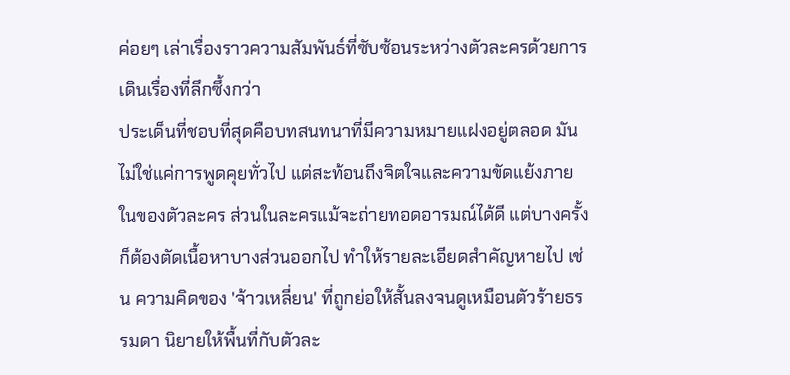ค่อยๆ เล่าเรื่องราวความสัมพันธ์ที่ซับซ้อนระหว่างตัวละครด้วยการเดินเรื่องที่ลึกซึ้งกว่า
ประเด็นที่ชอบที่สุดคือบทสนทนาที่มีความหมายแฝงอยู่ตลอด มันไม่ใช่แค่การพูดคุยทั่วไป แต่สะท้อนถึงจิตใจและความขัดแย้งภายในของตัวละคร ส่วนในละครแม้จะถ่ายทอดอารมณ์ได้ดี แต่บางครั้งก็ต้องตัดเนื้อหาบางส่วนออกไป ทำให้รายละเอียดสำคัญหายไป เช่น ความคิดของ 'จ้าวเหลี่ยน' ที่ถูกย่อให้สั้นลงจนดูเหมือนตัวร้ายธรรมดา นิยายให้พื้นที่กับตัวละ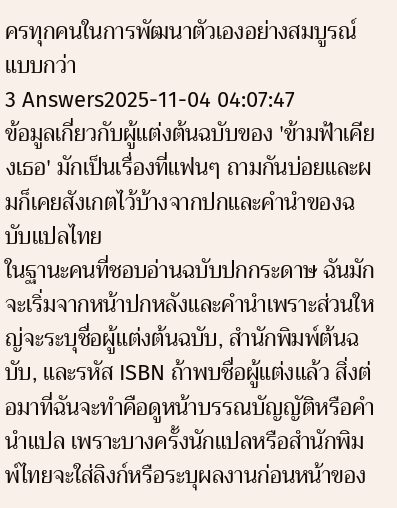ครทุกคนในการพัฒนาตัวเองอย่างสมบูรณ์แบบกว่า
3 Answers2025-11-04 04:07:47
ข้อมูลเกี่ยวกับผู้แต่งต้นฉบับของ 'ข้ามฟ้าเคียงเธอ' มักเป็นเรื่องที่แฟนๆ ถามกันบ่อยและผมก็เคยสังเกตไว้บ้างจากปกและคำนำของฉบับแปลไทย
ในฐานะคนที่ชอบอ่านฉบับปกกระดาษ ฉันมักจะเริ่มจากหน้าปกหลังและคำนำเพราะส่วนใหญ่จะระบุชื่อผู้แต่งต้นฉบับ, สำนักพิมพ์ต้นฉบับ, และรหัส ISBN ถ้าพบชื่อผู้แต่งแล้ว สิ่งต่อมาที่ฉันจะทำคือดูหน้าบรรณบัญญัติหรือคำนำแปล เพราะบางครั้งนักแปลหรือสำนักพิมพ์ไทยจะใส่ลิงก์หรือระบุผลงานก่อนหน้าของ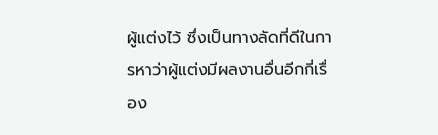ผู้แต่งไว้ ซึ่งเป็นทางลัดที่ดีในการหาว่าผู้แต่งมีผลงานอื่นอีกกี่เรื่อง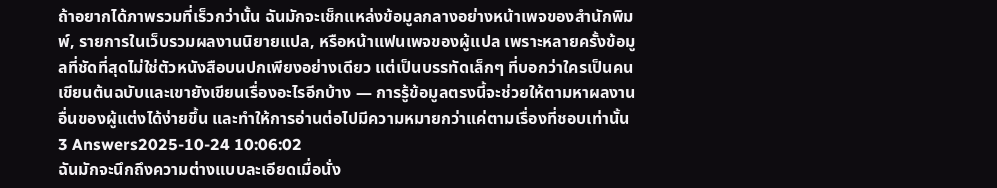ถ้าอยากได้ภาพรวมที่เร็วกว่านั้น ฉันมักจะเช็กแหล่งข้อมูลกลางอย่างหน้าเพจของสำนักพิมพ์, รายการในเว็บรวมผลงานนิยายแปล, หรือหน้าแฟนเพจของผู้แปล เพราะหลายครั้งข้อมูลที่ชัดที่สุดไม่ใช่ตัวหนังสือบนปกเพียงอย่างเดียว แต่เป็นบรรทัดเล็กๆ ที่บอกว่าใครเป็นคนเขียนต้นฉบับและเขายังเขียนเรื่องอะไรอีกบ้าง — การรู้ข้อมูลตรงนี้จะช่วยให้ตามหาผลงานอื่นของผู้แต่งได้ง่ายขึ้น และทำให้การอ่านต่อไปมีความหมายกว่าแค่ตามเรื่องที่ชอบเท่านั้น
3 Answers2025-10-24 10:06:02
ฉันมักจะนึกถึงความต่างแบบละเอียดเมื่อนั่ง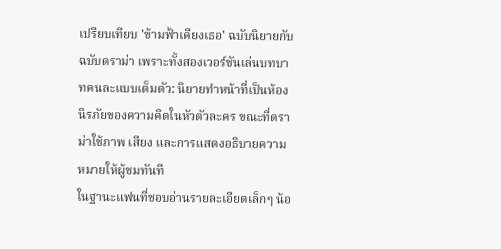เปรียบเทียบ 'ข้ามฟ้าเคียงเธอ' ฉบับนิยายกับฉบับดราม่า เพราะทั้งสองเวอร์ชันเล่นบทบาทคนละแบบเต็มตัว: นิยายทำหน้าที่เป็นห้องนิรภัยของความคิดในหัวตัวละคร ขณะที่ดราม่าใช้ภาพ เสียง และการแสดงอธิบายความหมายให้ผู้ชมทันที
ในฐานะแฟนที่ชอบอ่านรายละเอียดเล็กๆ น้อ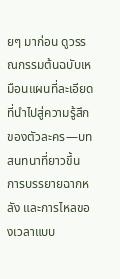ยๆ มาก่อน ดูวรรณกรรมต้นฉบับเหมือนแผนที่ละเอียดที่นำไปสู่ความรู้สึกของตัวละคร—บทสนทนาที่ยาวขึ้น การบรรยายฉากหลัง และการไหลของเวลาแบบ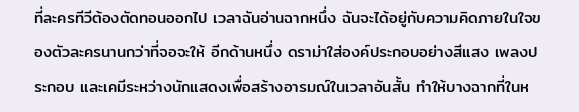ที่ละครทีวีต้องตัดทอนออกไป เวลาฉันอ่านฉากหนึ่ง ฉันจะได้อยู่กับความคิดภายในใจของตัวละครนานกว่าที่จอจะให้ อีกด้านหนึ่ง ดราม่าใส่องค์ประกอบอย่างสีแสง เพลงประกอบ และเคมีระหว่างนักแสดงเพื่อสร้างอารมณ์ในเวลาอันสั้น ทำให้บางฉากที่ในห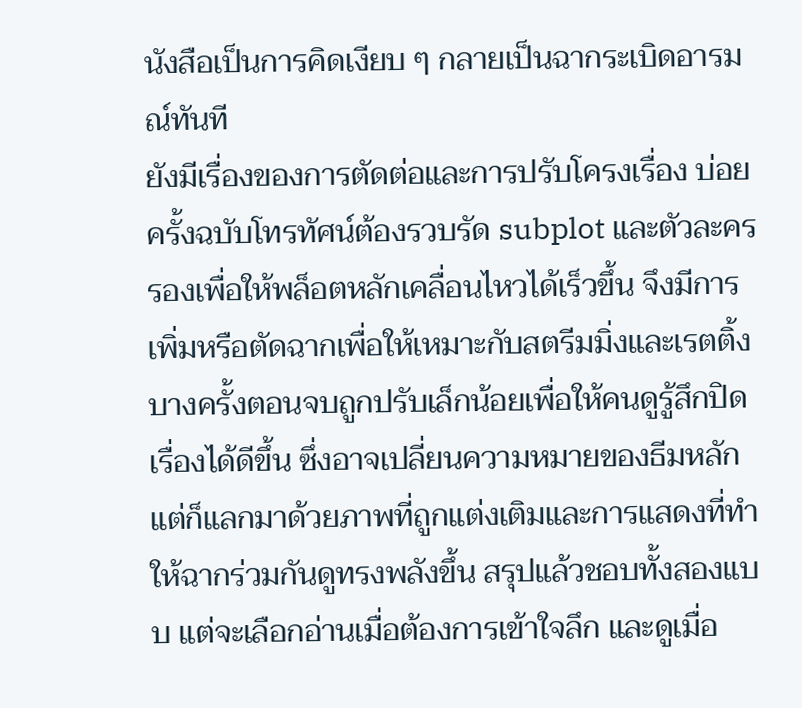นังสือเป็นการคิดเงียบ ๆ กลายเป็นฉากระเบิดอารมณ์ทันที
ยังมีเรื่องของการตัดต่อและการปรับโครงเรื่อง บ่อยครั้งฉบับโทรทัศน์ต้องรวบรัด subplot และตัวละครรองเพื่อให้พล็อตหลักเคลื่อนไหวได้เร็วขึ้น จึงมีการเพิ่มหรือตัดฉากเพื่อให้เหมาะกับสตรีมมิ่งและเรตติ้ง บางครั้งตอนจบถูกปรับเล็กน้อยเพื่อให้คนดูรู้สึกปิดเรื่องได้ดีขึ้น ซึ่งอาจเปลี่ยนความหมายของธีมหลัก แต่ก็แลกมาด้วยภาพที่ถูกแต่งเติมและการแสดงที่ทำให้ฉากร่วมกันดูทรงพลังขึ้น สรุปแล้วชอบทั้งสองแบบ แต่จะเลือกอ่านเมื่อต้องการเข้าใจลึก และดูเมื่อ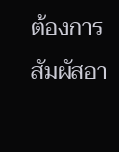ต้องการสัมผัสอา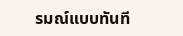รมณ์แบบทันที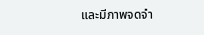และมีภาพจดจำ